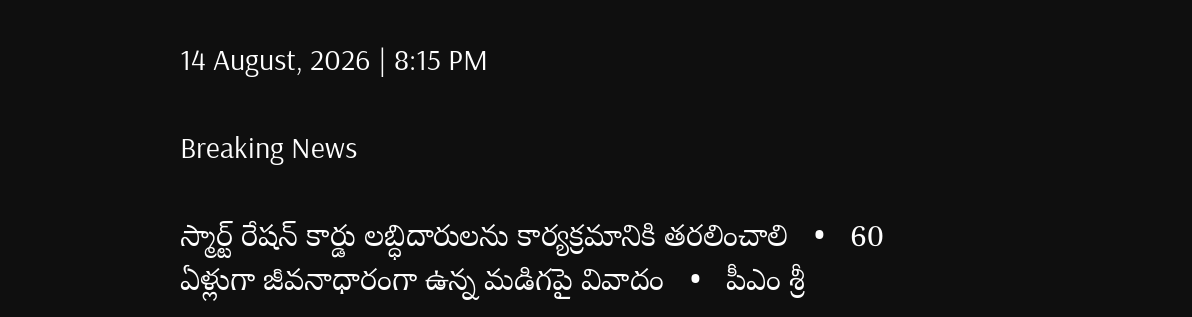14 August, 2026 | 8:15 PM

Breaking News

స్మార్ట్ రేషన్ కార్డు లబ్ధిదారులను కార్యక్రమానికి తరలించాలి   •   60 ఏళ్లుగా జీవనాధారంగా ఉన్న మడిగపై వివాదం   •   పీఎం శ్రీ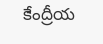కేంద్రీయ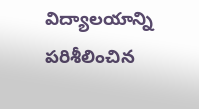విద్యాలయాన్ని పరిశీలించిన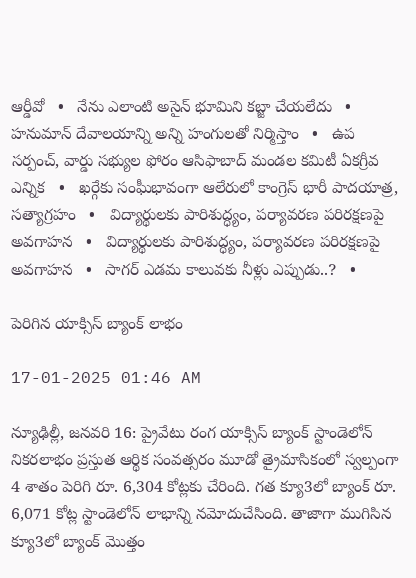ఆర్డీవో   •   నేను ఎలాంటి అసైన్ భూమిని కబ్జా చేయలేదు   •   హనుమాన్ దేవాలయాన్ని అన్ని హంగులతో నిర్మిస్తాం   •   ఉప సర్పంచ్, వార్డు సభ్యుల ఫోరం ఆసిఫాబాద్ మండల కమిటీ ఏకగ్రీవ ఎన్నిక   •   ఖర్గేకు సంఘీభావంగా ఆలేరులో కాంగ్రెస్ భారీ పాదయాత్ర, సత్యాగ్రహం   •   విద్యార్థులకు పారిశుద్ధ్యం, పర్యావరణ పరిరక్షణపై అవగాహన   •   విద్యార్థులకు పారిశుద్ధ్యం, పర్యావరణ పరిరక్షణపై అవగాహన   •   సాగర్‌ ఎడమ కాలువకు నీళ్లు ఎప్పుడు..?   •

పెరిగిన యాక్సిస్ బ్యాంక్ లాభం

17-01-2025 01:46 AM

న్యూఢిల్లీ, జనవరి 16: ప్రైవేటు రంగ యాక్సిస్ బ్యాంక్ స్టాండెలోన్ నికరలాభం ప్రస్తుత ఆర్థిక సంవత్సరం మూడో త్రైమాసికంలో స్వల్పంగా 4 శాతం పెరిగి రూ. 6,304 కోట్లకు చేరింది. గత క్యూ3లో బ్యాంక్ రూ. 6,071 కోట్ల స్టాండెలోన్ లాభాన్ని నమోదుచేసింది. తాజాగా ముగిసిన క్యూ3లో బ్యాంక్ మొత్తం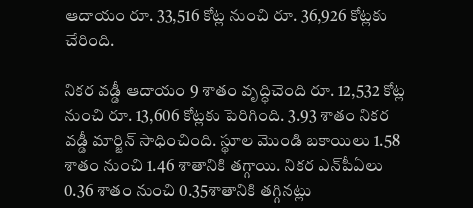ఆదాయం రూ. 33,516 కోట్ల నుంచి రూ. 36,926 కోట్లకు చేరింది.

నికర వడ్డీ ఆదాయం 9 శాతం వృద్ధిచెంది రూ. 12,532 కోట్ల నుంచి రూ. 13,606 కోట్లకు పెరిగింది. 3.93 శాతం నికర వడ్డీ మార్జిన్ సాధించింది. స్థూల మొండి బకాయిలు 1.58 శాతం నుంచి 1.46 శాతానికి తగ్గాయి. నికర ఎన్‌పీఏలు 0.36 శాతం నుంచి 0.35శాతానికి తగ్గినట్లు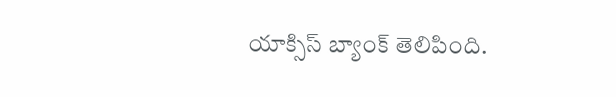యాక్సిస్ బ్యాంక్ తెలిపింది.